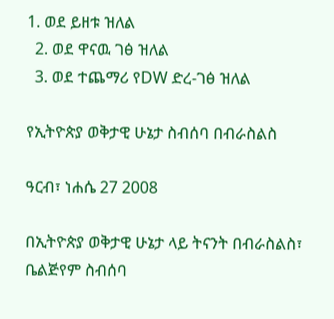1. ወደ ይዘቱ ዝለል
  2. ወደ ዋናዉ ገፅ ዝለል
  3. ወደ ተጨማሪ የDW ድረ-ገፅ ዝለል

የኢትዮጵያ ወቅታዊ ሁኔታ ስብሰባ በብራስልስ

ዓርብ፣ ነሐሴ 27 2008

በኢትዮጵያ ወቅታዊ ሁኔታ ላይ ትናንት በብራስልስ፣ ቤልጅየም ስብሰባ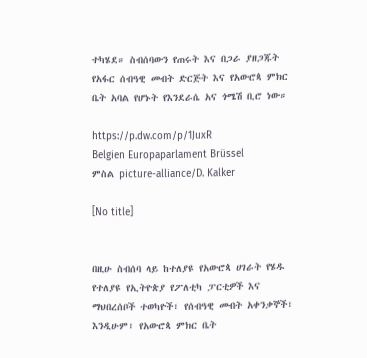ተካሄደ። ስብሰባውን የጠሩት እና በጋራ ያዘጋጁት የአፋር ሰብዓዊ መብት ድርጅት እና የአውሮጳ ምክር ቤት አባል የሆኑት የእንደራሴ አና ጎሜሽ ቢሮ ነው።

https://p.dw.com/p/1JuxR
Belgien Europaparlament Brüssel
ምስል picture-alliance/D. Kalker

[No title]


በዚሁ ስብሰባ ላይ ከተለያዩ የአውሮጳ ሀገራት የሄዱ የተለያዩ የኢትዮጵያ የፖለቲካ ፓርቲዎች እና ማህበረሰቦች ተወካዮች፣ የሰብዓዊ መብት አቀንቃኞች፣ እንዲሁም፣ የአውሮጳ ምክር ቤት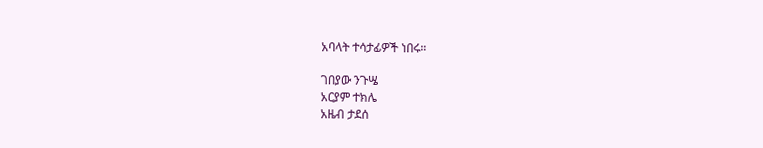አባላት ተሳታፊዎች ነበሩ።

ገበያው ንጉሤ
አርያም ተክሌ
አዜብ ታደሰ